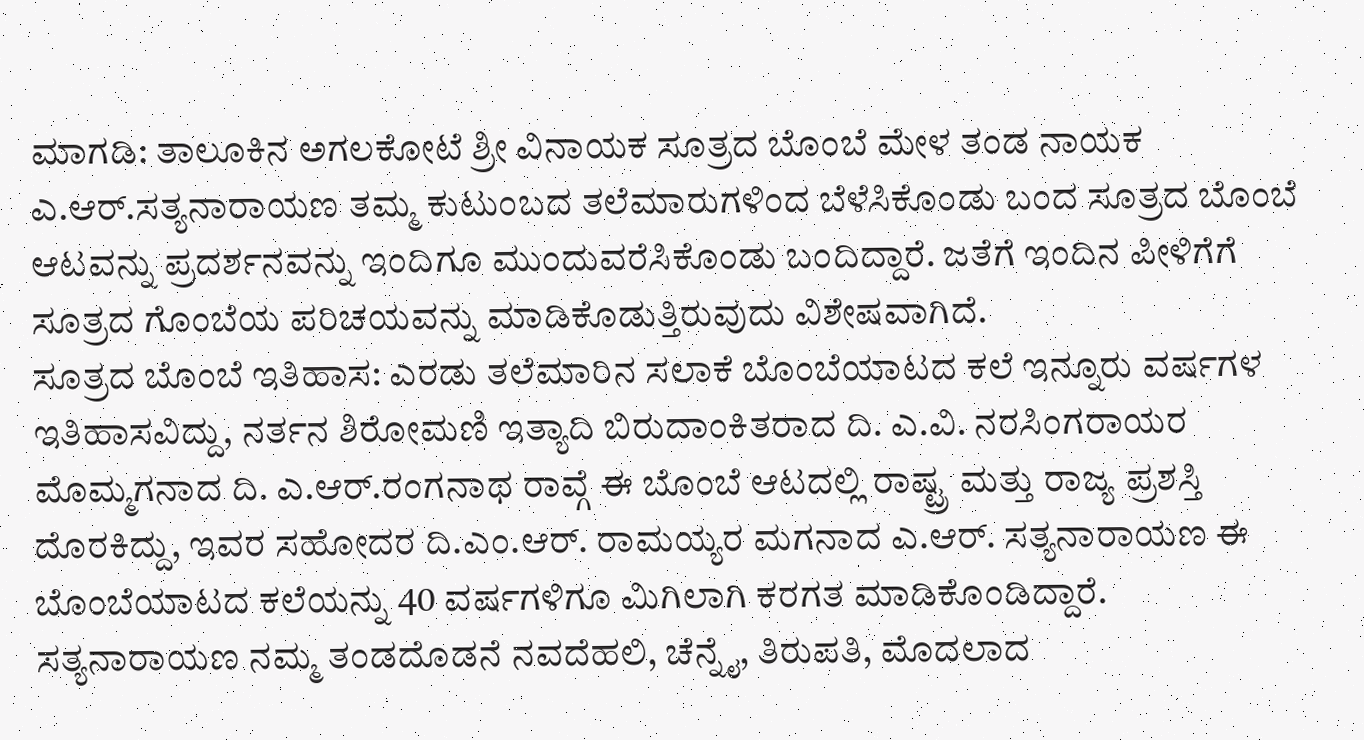ಮಾಗಡಿ: ತಾಲೂಕಿನ ಅಗಲಕೋಟೆ ಶ್ರೀ ವಿನಾಯಕ ಸೂತ್ರದ ಬೊಂಬೆ ಮೇಳ ತಂಡ ನಾಯಕ ಎ.ಆರ್.ಸತ್ಯನಾರಾಯಣ ತಮ್ಮ ಕುಟುಂಬದ ತಲೆಮಾರುಗಳಿಂದ ಬೆಳೆಸಿಕೊಂಡು ಬಂದ ಸೂತ್ರದ ಬೊಂಬೆ ಆಟವನ್ನು ಪ್ರದರ್ಶನವನ್ನು ಇಂದಿಗೂ ಮುಂದುವರೆಸಿಕೊಂಡು ಬಂದಿದ್ದಾರೆ. ಜತೆಗೆ ಇಂದಿನ ಪೀಳಿಗೆಗೆ ಸೂತ್ರದ ಗೊಂಬೆಯ ಪರಿಚಯವನ್ನು ಮಾಡಿಕೊಡುತ್ತಿರುವುದು ವಿಶೇಷವಾಗಿದೆ.
ಸೂತ್ರದ ಬೊಂಬೆ ಇತಿಹಾಸ: ಎರಡು ತಲೆಮಾರಿನ ಸಲಾಕೆ ಬೊಂಬೆಯಾಟದ ಕಲೆ ಇನ್ನೂರು ವರ್ಷಗಳ ಇತಿಹಾಸವಿದ್ದು, ನರ್ತನ ಶಿರೋಮಣಿ ಇತ್ಯಾದಿ ಬಿರುದಾಂಕಿತರಾದ ದಿ. ಎ.ವಿ. ನರಸಿಂಗರಾಯರ ಮೊಮ್ಮಗನಾದ ದಿ. ಎ.ಆರ್.ರಂಗನಾಥ ರಾವ್ಗೆ ಈ ಬೊಂಬೆ ಆಟದಲ್ಲಿ ರಾಷ್ಟ್ರ ಮತ್ತು ರಾಜ್ಯ ಪ್ರಶಸ್ತಿ ದೊರಕಿದ್ದು, ಇವರ ಸಹೋದರ ದಿ.ಎಂ.ಆರ್. ರಾಮಯ್ಯರ ಮಗನಾದ ಎ.ಆರ್. ಸತ್ಯನಾರಾಯಣ ಈ ಬೊಂಬೆಯಾಟದ ಕಲೆಯನ್ನು 40 ವರ್ಷಗಳಿಗೂ ಮಿಗಿಲಾಗಿ ಕರಗತ ಮಾಡಿಕೊಂಡಿದ್ದಾರೆ.
ಸತ್ಯನಾರಾಯಣ ನಮ್ಮ ತಂಡದೊಡನೆ ನವದೆಹಲಿ, ಚೆನ್ನೈ, ತಿರುಪತಿ, ಮೊದಲಾದ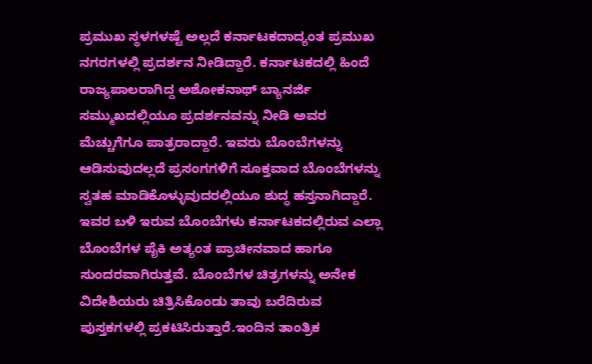ಪ್ರಮುಖ ಸ್ಥಳಗಳಷ್ಟೆ ಅಲ್ಲದೆ ಕರ್ನಾಟಕದಾದ್ಯಂತ ಪ್ರಮುಖ ನಗರಗಳಲ್ಲಿ ಪ್ರದರ್ಶನ ನೀಡಿದ್ದಾರೆ. ಕರ್ನಾಟಕದಲ್ಲಿ ಹಿಂದೆ ರಾಜ್ಯಪಾಲರಾಗಿದ್ದ ಅಶೋಕನಾಥ್ ಬ್ಯಾನರ್ಜಿ ಸಮ್ಮುಖದಲ್ಲಿಯೂ ಪ್ರದರ್ಶನವನ್ನು ನೀಡಿ ಅವರ ಮೆಚ್ಚುಗೆಗೂ ಪಾತ್ರರಾದ್ದಾರೆ. ಇವರು ಬೊಂಬೆಗಳನ್ನು ಆಡಿಸುವುದಲ್ಲದೆ ಪ್ರಸಂಗಗಳಿಗೆ ಸೂಕ್ತವಾದ ಬೊಂಬೆಗಳನ್ನು ಸ್ವತಹ ಮಾಡಿಕೊಳ್ಳುವುದರಲ್ಲಿಯೂ ಶುದ್ಧ ಹಸ್ತನಾಗಿದ್ದಾರೆ. ಇವರ ಬಳಿ ಇರುವ ಬೊಂಬೆಗಳು ಕರ್ನಾಟಕದಲ್ಲಿರುವ ಎಲ್ಲಾ ಬೊಂಬೆಗಳ ಪೈಕಿ ಅತ್ಯಂತ ಪ್ರಾಚೀನವಾದ ಹಾಗೂ ಸುಂದರವಾಗಿರುತ್ತವೆ. ಬೊಂಬೆಗಳ ಚಿತ್ರಗಳನ್ನು ಅನೇಕ ವಿದೇಶಿಯರು ಚಿತ್ರಿಸಿಕೊಂಡು ತಾವು ಬರೆದಿರುವ ಪುಸ್ತಕಗಳಲ್ಲಿ ಪ್ರಕಟಿಸಿರುತ್ತಾರೆ.ಇಂದಿನ ತಾಂತ್ರಿಕ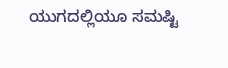ಯುಗದಲ್ಲಿಯೂ ಸಮಷ್ಟಿ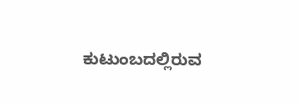ಕುಟುಂಬದಲ್ಲಿರುವ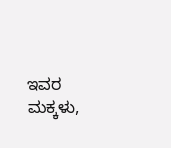ಇವರ ಮಕ್ಕಳು,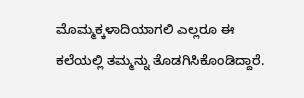ಮೊಮ್ಮಕ್ಕಳಾದಿಯಾಗಲಿ ಎಲ್ಲರೂ ಈ ಕಲೆಯಲ್ಲಿ ತಮ್ಮನ್ನು ತೊಡಗಿಸಿಕೊಂಡಿದ್ದಾರೆ.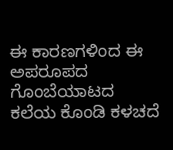ಈ ಕಾರಣಗಳಿಂದ ಈ ಅಪರೂಪದ ಗೊಂಬೆಯಾಟದ ಕಲೆಯ ಕೊಂಡಿ ಕಳಚದೆ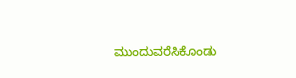ಮುಂದುವರೆಸಿಕೊಂಡು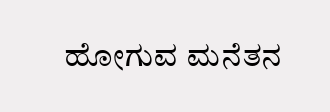ಹೋಗುವ ಮನೆತನ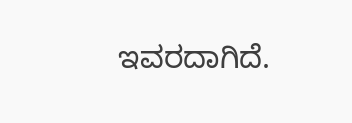ಇವರದಾಗಿದೆ.